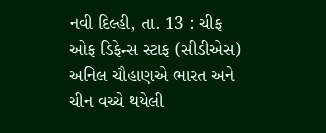નવી દિલ્હી, તા. 13 : ચીફ ઓફ ડિફેન્સ સ્ટાફ (સીડીએસ) અનિલ ચૌહાણએ ભારત અને ચીન વચ્ચે થયેલી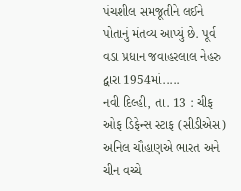પંચશીલ સમજૂતીને લઈને પોતાનું મંતવ્ય આપ્યું છે. પૂર્વ વડા પ્રધાન જવાહરલાલ નેહરુ દ્વારા 1954માં.....
નવી દિલ્હી, તા. 13 : ચીફ ઓફ ડિફેન્સ સ્ટાફ (સીડીએસ) અનિલ ચૌહાણએ ભારત અને ચીન વચ્ચે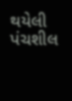થયેલી પંચશીલ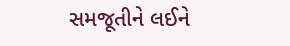સમજૂતીને લઈને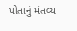પોતાનું મંતવ્ય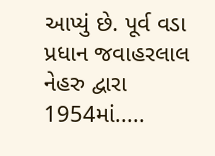આપ્યું છે. પૂર્વ વડા પ્રધાન જવાહરલાલ નેહરુ દ્વારા 1954માં.....